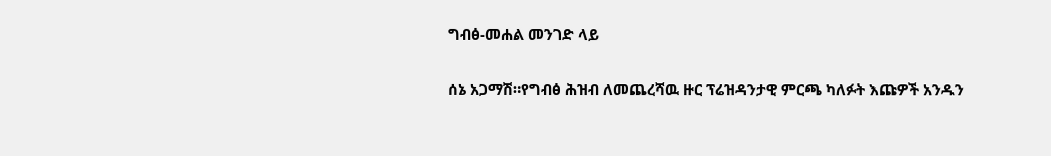ግብፅ-መሐል መንገድ ላይ

ሰኔ አጋማሽ።የግብፅ ሕዝብ ለመጨረሻዉ ዙር ፕሬዝዳንታዊ ምርጫ ካለፉት እጩዎች አንዱን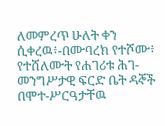ለመምረጥ ሁለት ቀን ሲቀረዉ፥-በሙባረክ የተሾሙ፥ የተሸለሙት የሐገሪቱ ሕገ-መንግሥታዊ ፍርድ ቤት ዳኞች በሞተ-ሥርዓታቸዉ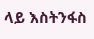ላይ እስትንፋስ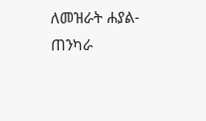ለመዝራት ሐያል-ጠንካራ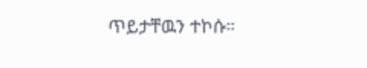ጥይታቸዉን ተኮሱ።